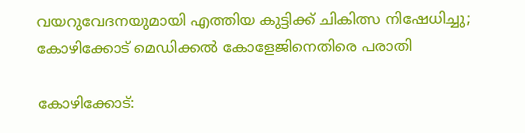വയറുവേദനയുമായി എത്തിയ കുട്ടിക്ക് ചികിത്സ നിഷേധിച്ചു; കോഴിക്കോട് മെഡിക്കൽ കോളേജിനെതിരെ പരാതി

കോഴിക്കോട്: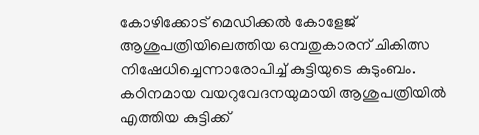കോഴിക്കോട് മെഡിക്കൽ കോളേജ് ആശുപത്രിയിലെത്തിയ ഒമ്പതുകാരന് ചികിത്സ നിഷേധിച്ചെന്നാരോപിച്ച് കുട്ടിയുടെ കുടുംബം. കഠിനമായ വയറുവേദനയുമായി ആശുപത്രിയിൽ എത്തിയ കുട്ടിക്ക്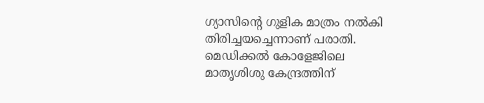ഗ്യാസിന്റെ ഗുളിക മാത്രം നൽകി തിരിച്ചയച്ചെന്നാണ് പരാതി. മെഡിക്കൽ കോളേജിലെ മാതൃശിശു കേന്ദ്രത്തിന്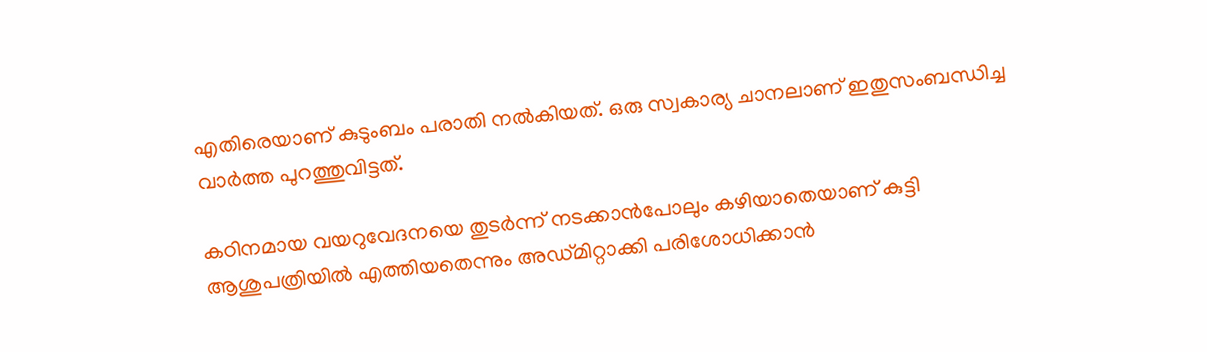എതിരെയാണ് കുടുംബം പരാതി നൽകിയത്. ഒരു സ്വകാര്യ ചാനലാണ് ഇതുസംബന്ധിച്ച വാർത്ത പുറത്തുവിട്ടത്.

കഠിനമായ വയറുവേദനയെ തുടർന്ന് നടക്കാൻപോലും കഴിയാതെയാണ് കുട്ടി ആശുപത്രിയിൽ എത്തിയതെന്നും അഡ്‌മിറ്റാക്കി പരിശോധിക്കാൻ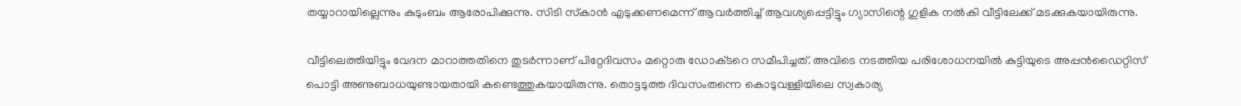തയ്യാറായില്ലെന്നും കുടുംബം ആരോപിക്കുന്നു. സിടി സ്‌കാൻ എടുക്കണമെന്ന് ആവർ‌ത്തിച്ച് ആവശ്യപ്പെട്ടിട്ടും ഗ്യാസിന്റെ ഗുളിക നൽകി വീട്ടിലേക്ക് മടക്കുകയായിരുന്നു.

വീട്ടിലെത്തിയിട്ടും വേദന മാറാത്തതിനെ തുടർന്നാണ് പിറ്റേദിവസം മറ്റൊരു ഡോക്‌ടറെ സമീപിച്ചത്. അവിടെ നടത്തിയ പരിശോധനയിൽ കുട്ടിയുടെ അപ്പൻഡൈറ്റിസ് പൊട്ടി അണുബാധയുണ്ടായതായി കണ്ടെത്തുകയായിരുന്നു. തൊട്ടടുത്ത ദിവസംതന്നെ കൊടുവള്ളിയിലെ സ്വകാര്യ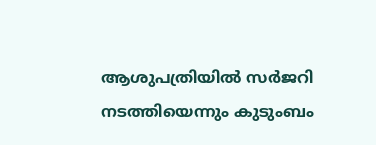ആശുപത്രിയിൽ സർജറി നടത്തിയെന്നും കുടുംബം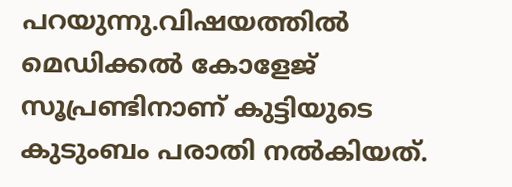പറയുന്നു.വിഷയത്തിൽ മെഡിക്കൽ കോളേജ് സൂപ്രണ്ടിനാണ് കുട്ടിയുടെ കുടുംബം പരാതി നൽകിയത്.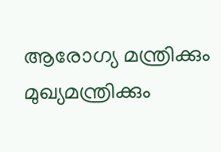ആരോഗ്യ മന്ത്രിക്കും മുഖ്യമന്ത്രിക്കും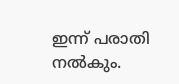ഇന്ന് പരാതി നൽകും.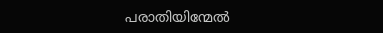പരാതിയിന്മേൽ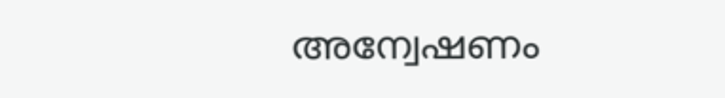അന്വേഷണം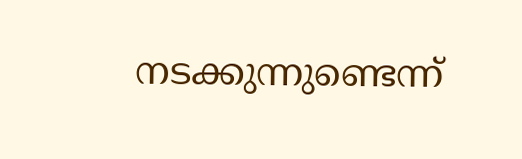നടക്കുന്നുണ്ടെന്ന്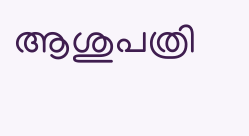ആശുപത്രി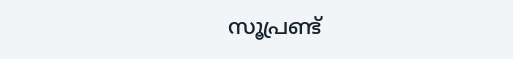സൂപ്രണ്ട്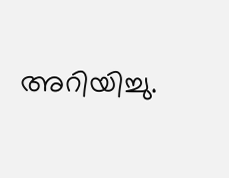അറിയിച്ചു.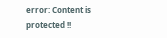error: Content is protected !!